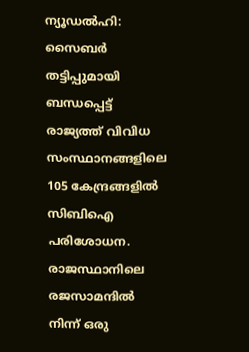ന്യൂഡൽഹി: സൈബർ തട്ടിപ്പുമായി ബന്ധപ്പെട്ട് രാജ്യത്ത് വിവിധ സംസ്ഥാനങ്ങളിലെ 105 കേന്ദ്രങ്ങളിൽ സിബിഐ പരിശോധന. രാജസ്ഥാനിലെ രജസാമന്ദിൽ നിന്ന് ഒരു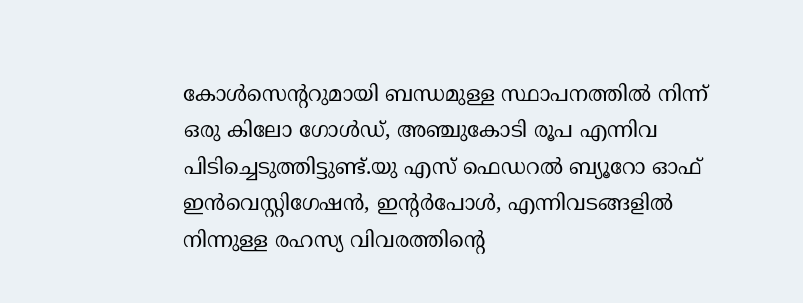കോൾസെന്ററുമായി ബന്ധമുള്ള സ്ഥാപനത്തിൽ നിന്ന് ഒരു കിലോ ഗോൾഡ്, അഞ്ചുകോടി രൂപ എന്നിവ പിടിച്ചെടുത്തിട്ടുണ്ട്.യു എസ് ഫെഡറൽ ബ്യൂറോ ഓഫ് ഇൻവെസ്റ്റിഗേഷൻ, ഇന്റർപോൾ, എന്നിവടങ്ങളിൽ നിന്നുള്ള രഹസ്യ വിവരത്തിന്റെ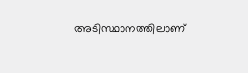അടിസ്ഥാനത്തിലാണ്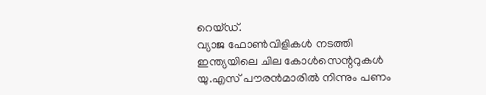റെയ്ഡ്.
വ്യാജ ഫോൺവിളികൾ നടത്തി ഇന്ത്യയിലെ ചില കോൾസെന്ററുകൾ യു.എസ് പൗരൻമാരിൽ നിന്നും പണം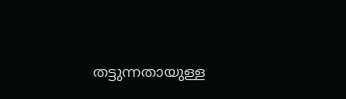തട്ടുന്നതായുള്ള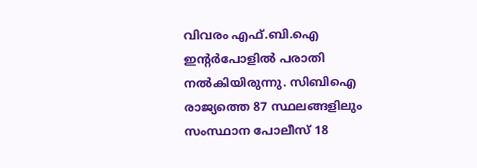വിവരം എഫ്.ബി.ഐ ഇന്റർപോളിൽ പരാതി നൽകിയിരുന്നു. സിബിഐ രാജ്യത്തെ 87 സ്ഥലങ്ങളിലും സംസ്ഥാന പോലീസ് 18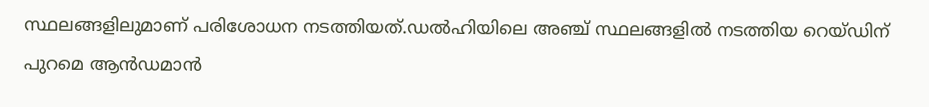സ്ഥലങ്ങളിലുമാണ് പരിശോധന നടത്തിയത്.ഡൽഹിയിലെ അഞ്ച് സ്ഥലങ്ങളിൽ നടത്തിയ റെയ്ഡിന് പുറമെ ആൻഡമാൻ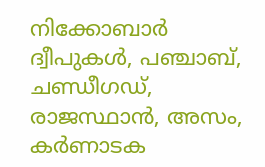നിക്കോബാർ ദ്വീപുകൾ, പഞ്ചാബ്, ചണ്ഡീഗഡ്, രാജസ്ഥാൻ, അസം, കർണാടക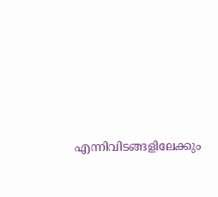എന്നിവിടങ്ങളിലേക്കും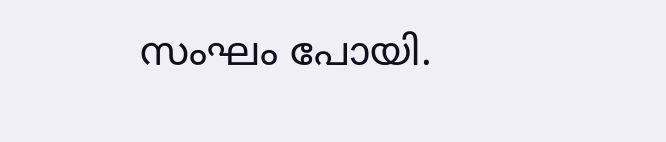സംഘം പോയി.